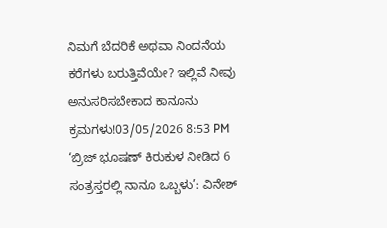ನಿಮಗೆ ಬೆದರಿಕೆ ಅಥವಾ ನಿಂದನೆಯ ಕರೆಗಳು ಬರುತ್ತಿವೆಯೇ? ಇಲ್ಲಿವೆ ನೀವು ಅನುಸರಿಸಬೇಕಾದ ಕಾನೂನು ಕ್ರಮಗಳು!03/05/2026 8:53 PM
‘ಬ್ರಿಜ್ ಭೂಷಣ್ ಕಿರುಕುಳ ನೀಡಿದ 6 ಸಂತ್ರಸ್ತರಲ್ಲಿ ನಾನೂ ಒಬ್ಬಳು’: ವಿನೇಶ್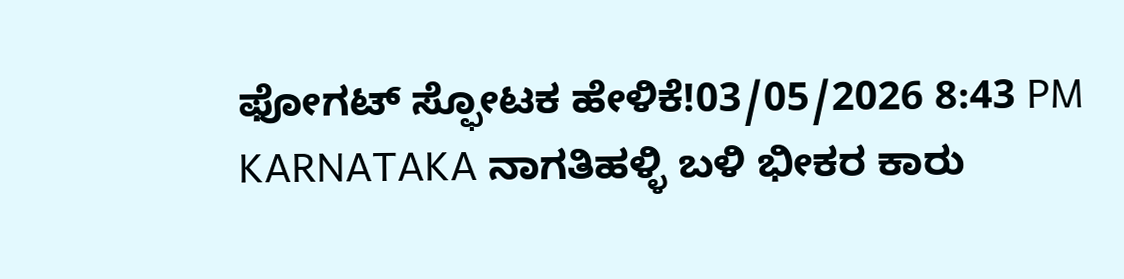ಫೋಗಟ್ ಸ್ಫೋಟಕ ಹೇಳಿಕೆ!03/05/2026 8:43 PM
KARNATAKA ನಾಗತಿಹಳ್ಳಿ ಬಳಿ ಭೀಕರ ಕಾರು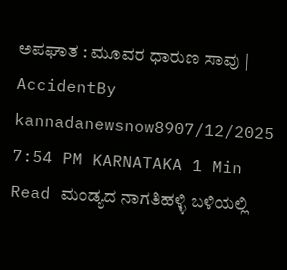ಅಪಘಾತ : ಮೂವರ ಧಾರುಣ ಸಾವು | AccidentBy kannadanewsnow8907/12/2025 7:54 PM KARNATAKA 1 Min Read ಮಂಡ್ಯದ ನಾಗತಿಹಳ್ಳಿ ಬಳಿಯಲ್ಲಿ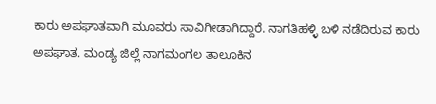ಕಾರು ಅಪಘಾತವಾಗಿ ಮೂವರು ಸಾವಿಗೀಡಾಗಿದ್ದಾರೆ. ನಾಗತಿಹಳ್ಳಿ ಬಳಿ ನಡೆದಿರುವ ಕಾರು ಅಪಘಾತ. ಮಂಡ್ಯ ಜಿಲ್ಲೆ ನಾಗಮಂಗಲ ತಾಲೂಕಿನ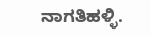ನಾಗತಿಹಳ್ಳಿ.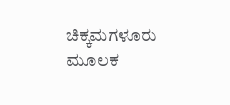ಚಿಕ್ಕಮಗಳೂರು ಮೂಲಕ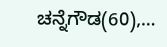ಚನ್ನೆಗೌಡ(60),…